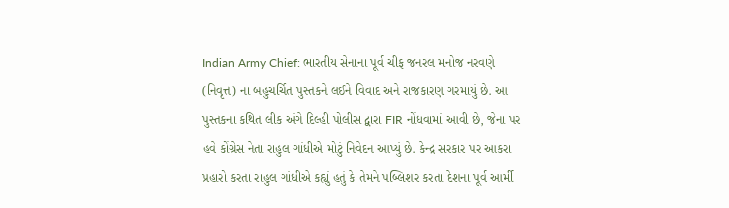Indian Army Chief: ભારતીય સેનાના પૂર્વ ચીફ જનરલ મનોજ નરવણે (નિવૃત્ત) ના બહુચર્ચિત પુસ્તકને લઈને વિવાદ અને રાજકારણ ગરમાયું છે. આ પુસ્તકના કથિત લીક અંગે દિલ્હી પોલીસ દ્વારા FIR નોંધવામાં આવી છે, જેના પર હવે કોંગ્રેસ નેતા રાહુલ ગાંધીએ મોટું નિવેદન આપ્યું છે. કેન્દ્ર સરકાર પર આકરા પ્રહારો કરતા રાહુલ ગાંધીએ કહ્યું હતું કે તેમને પબ્લિશર કરતા દેશના પૂર્વ આર્મી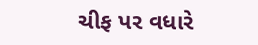ચીફ પર વધારે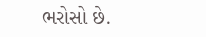ભરોસો છે.